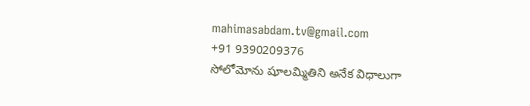mahimasabdam.tv@gmail.com
+91 9390209376
సోలోమోను షూలమ్మితిని అనేక విధాలుగా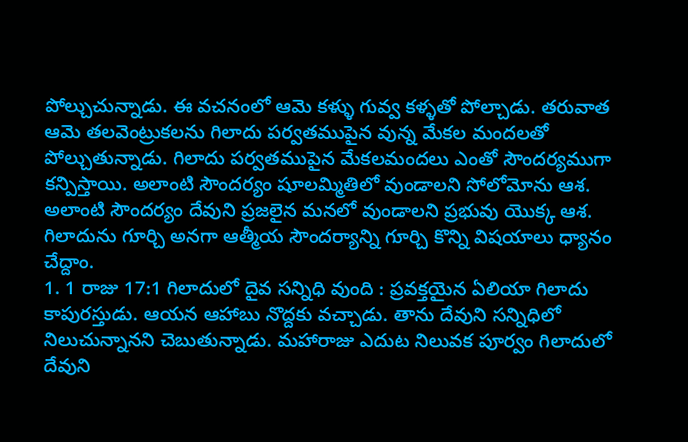పోల్చుచున్నాడు. ఈ వచనంలో ఆమె కళ్ళు గువ్వ కళ్ళతో పోల్చాడు. తరువాత ఆమె తలవెంట్రుకలను గిలాదు పర్వతముపైన వున్న మేకల మందలతో పోల్చుతున్నాడు. గిలాదు పర్వతముపైన మేకలమందలు ఎంతో సౌందర్యముగా కన్పిస్తాయి. అలాంటి సౌందర్యం షూలమ్మితిలో వుండాలని సోలోమోను ఆశ. అలాంటి సౌందర్యం దేవుని ప్రజలైన మనలో వుండాలని ప్రభువు యొక్క ఆశ. గిలాదును గూర్చి అనగా ఆత్మీయ సౌందర్యాన్ని గూర్చి కొన్ని విషయాలు ధ్యానం చేద్దాం.
1. 1 రాజు 17:1 గిలాదులో దైవ సన్నిధి వుంది : ప్రవక్తయైన ఏలియా గిలాదు కాపురస్తుడు. ఆయన ఆహాబు నొద్దకు వచ్చాడు. తాను దేవుని సన్నిధిలో నిలుచున్నానని చెబుతున్నాడు. మహారాజు ఎదుట నిలువక పూర్వం గిలాదులో దేవుని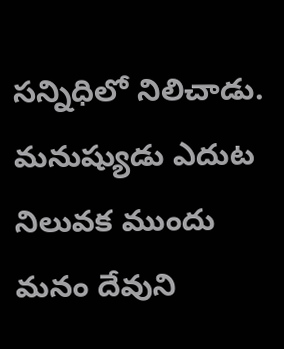సన్నిధిలో నిలిచాడు. మనుష్యుడు ఎదుట నిలువక ముందు మనం దేవుని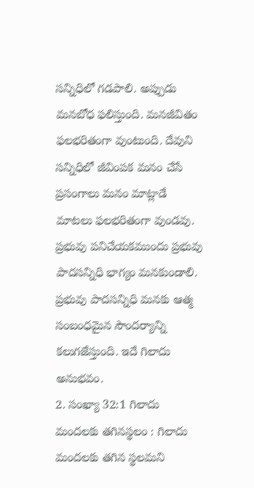సన్నిధిలో గడపాలి. అప్పుడు మనబోధ ఫలిస్తుంది. మనజీవితం ఫలభరితంగా వుంటుంది. దేవుని సన్నిధిలో జీవింపక మనం చేసే ప్రసంగాలు మనం మాట్లాడే మాటలు ఫలభరితంగా వుండవు. ప్రభువు పనిచేయకముందు ప్రభువు పాదసన్నిధి భాగ్యం మనకుండాలి. ప్రభువు పాదసన్నిధి మనకు ఆత్మ సంబంధమైన సౌందర్యాన్ని కలుగజేస్తుంది. ఇదే గిలాదు అనుభవం.
2. సంఖ్యా 32:1 గిలాదు మందలకు తగినస్థలం : గిలాదు మందలకు తగిన స్థలమని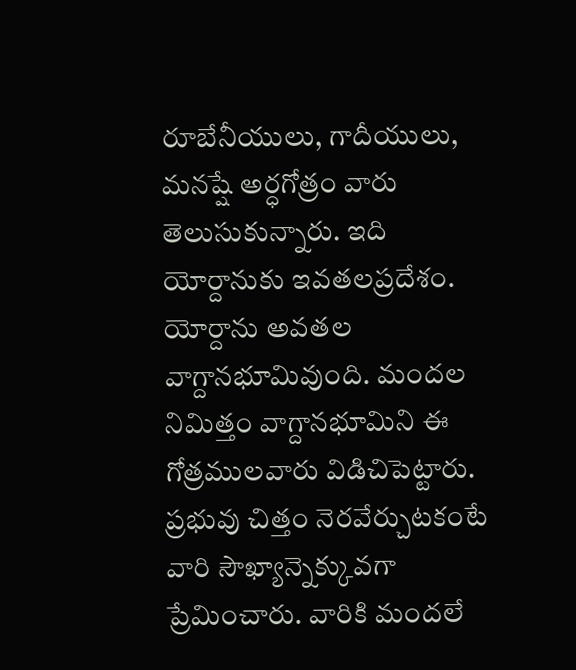రూబేనీయులు, గాదీయులు, మనష్షే అర్ధగోత్రం వారు తెలుసుకున్నారు. ఇది యోర్దానుకు ఇవతలప్రదేశం. యోర్దాను అవతల వాగ్దానభూమివుంది. మందల నిమిత్తం వాగ్దానభూమిని ఈ గోత్రములవారు విడిచిపెట్టారు. ప్రభువు చిత్తం నెరవేర్చుటకంటే వారి సౌఖ్యాన్నెక్కువగా ప్రేమించారు. వారికి మందలే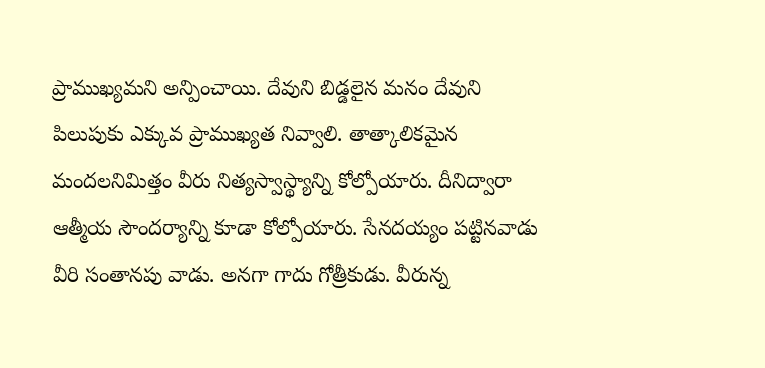ప్రాముఖ్యమని అన్పించాయి. దేవుని బిడ్డలైన మనం దేవుని పిలుపుకు ఎక్కువ ప్రాముఖ్యత నివ్వాలి. తాత్కాలికమైన మందలనిమిత్తం వీరు నిత్యస్వాస్థ్యాన్ని కోల్పోయారు. దీనిద్వారా ఆత్మీయ సౌందర్యాన్ని కూడా కోల్పోయారు. సేనదయ్యం పట్టినవాడు వీరి సంతానపు వాడు. అనగా గాదు గోత్రీకుడు. వీరున్న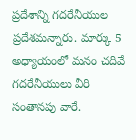ప్రదేశాన్ని గదరేనీయుల ప్రదేశమన్నారు. మార్కు 5 అధ్యాయంలో మనం చదివే గదరేనీయులు వీరి సంతానపు వారే.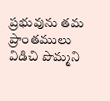ప్రభువును తమ ప్రాంతములు విడిచి పొమ్మని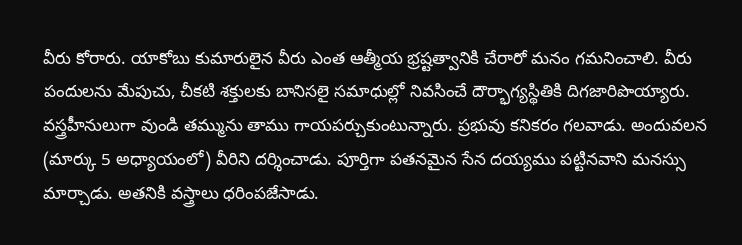వీరు కోరారు. యాకోబు కుమారులైన వీరు ఎంత ఆత్మీయ భ్రష్టత్వానికి చేరారో మనం గమనించాలి. వీరు పందులను మేపుచు, చీకటి శక్తులకు బానిసలై సమాధుల్లో నివసించే దౌర్భాగ్యస్థితికి దిగజారిపొయ్యారు. వస్త్రహీనులుగా వుండి తమ్మును తాము గాయపర్చుకుంటున్నారు. ప్రభువు కనికరం గలవాడు. అందువలన (మార్కు 5 అధ్యాయంలో) వీరిని దర్శించాడు. పూర్తిగా పతనమైన సేన దయ్యము పట్టినవాని మనస్సు మార్చాడు. అతనికి వస్త్రాలు ధరింపజేసాడు.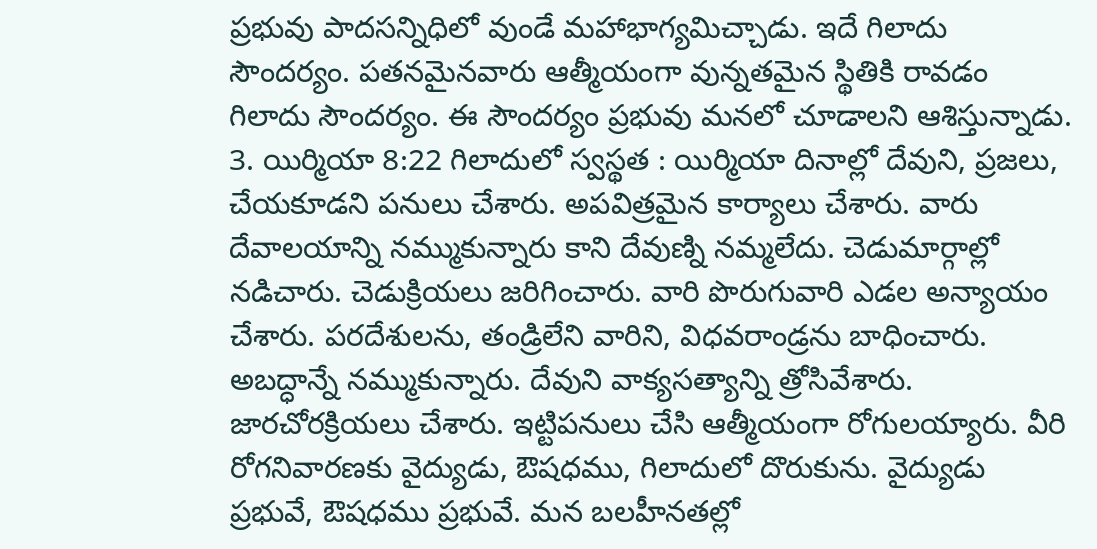ప్రభువు పాదసన్నిధిలో వుండే మహాభాగ్యమిచ్చాడు. ఇదే గిలాదు సౌందర్యం. పతనమైనవారు ఆత్మీయంగా వున్నతమైన స్థితికి రావడం గిలాదు సౌందర్యం. ఈ సౌందర్యం ప్రభువు మనలో చూడాలని ఆశిస్తున్నాడు.
3. యిర్మియా 8:22 గిలాదులో స్వస్థత : యిర్మియా దినాల్లో దేవుని, ప్రజలు, చేయకూడని పనులు చేశారు. అపవిత్రమైన కార్యాలు చేశారు. వారు దేవాలయాన్ని నమ్ముకున్నారు కాని దేవుణ్ని నమ్మలేదు. చెడుమార్గాల్లో నడిచారు. చెడుక్రియలు జరిగించారు. వారి పొరుగువారి ఎడల అన్యాయం చేశారు. పరదేశులను, తండ్రిలేని వారిని, విధవరాండ్రను బాధించారు. అబద్ధాన్నే నమ్ముకున్నారు. దేవుని వాక్యసత్యాన్ని త్రోసివేశారు. జారచోరక్రియలు చేశారు. ఇట్టిపనులు చేసి ఆత్మీయంగా రోగులయ్యారు. వీరి రోగనివారణకు వైద్యుడు, ఔషధము, గిలాదులో దొరుకును. వైద్యుడు ప్రభువే, ఔషధము ప్రభువే. మన బలహీనతల్లో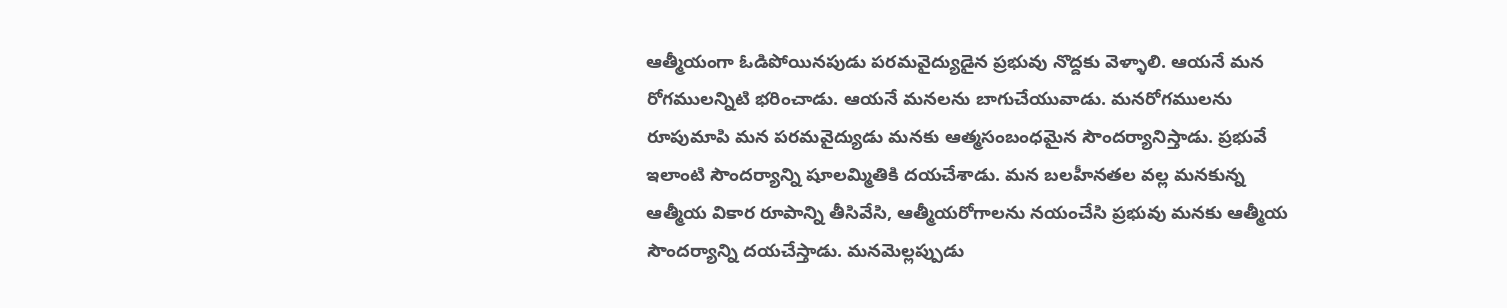ఆత్మీయంగా ఓడిపోయినపుడు పరమవైద్యుడైన ప్రభువు నొద్దకు వెళ్ళాలి. ఆయనే మన రోగములన్నిటి భరించాడు. ఆయనే మనలను బాగుచేయువాడు. మనరోగములను రూపుమాపి మన పరమవైద్యుడు మనకు ఆత్మసంబంధమైన సౌందర్యానిస్తాడు. ప్రభువే ఇలాంటి సౌందర్యాన్ని షూలమ్మితికి దయచేశాడు. మన బలహీనతల వల్ల మనకున్న ఆత్మీయ వికార రూపాన్ని తీసివేసి, ఆత్మీయరోగాలను నయంచేసి ప్రభువు మనకు ఆత్మీయ సౌందర్యాన్ని దయచేస్తాడు. మనమెల్లప్పుడు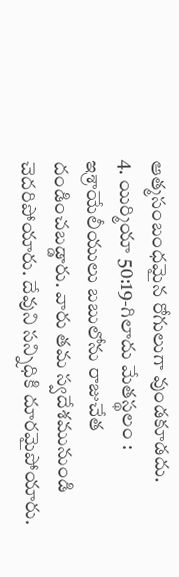ఆత్మసంబంధమైన రోగులుగా వుండకూడదు.
4. యిర్మియా 50:19-గిలాదు మేతస్థలం : ఇశ్రాయేలీయులు బబులోను రాజుచేత దండించబడ్డారు. వారు తమ స్వదేశమునుండి చెదరిపోయారు. దేవుని సన్నిధికి దూరమైపోయారు.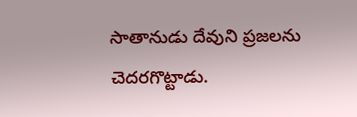సాతానుడు దేవుని ప్రజలను చెదరగొట్టాడు.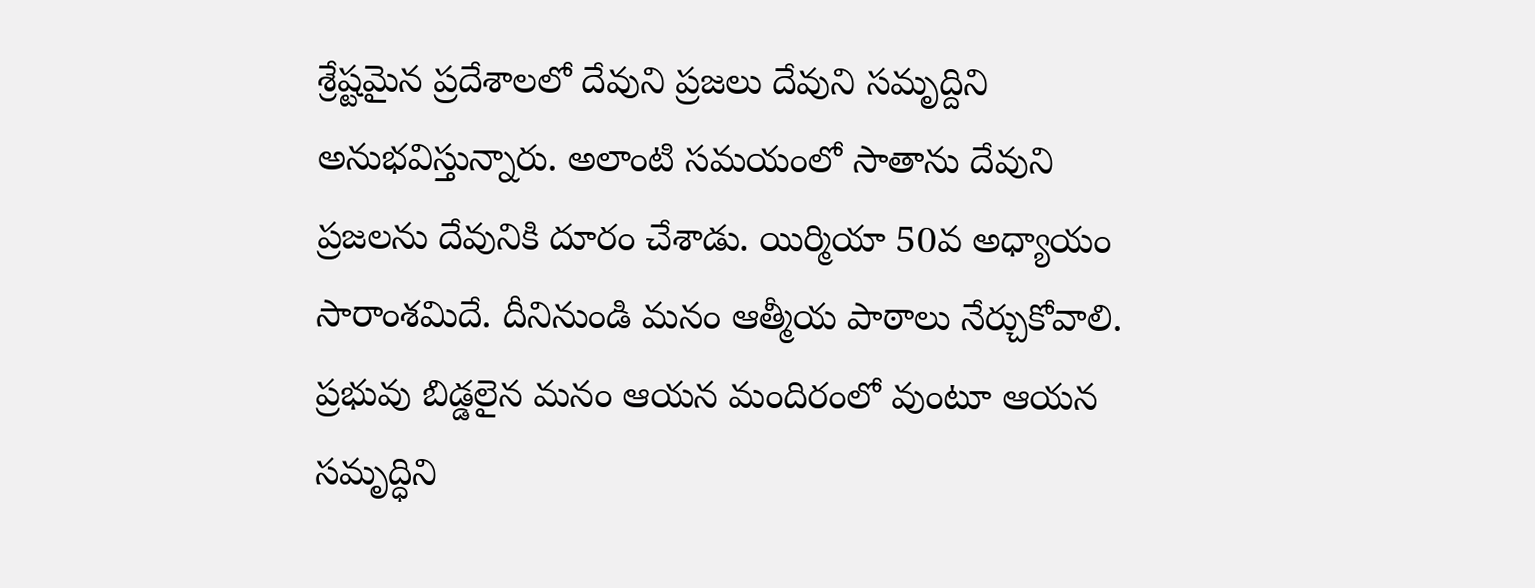శ్రేష్టమైన ప్రదేశాలలో దేవుని ప్రజలు దేవుని సమృద్దిని అనుభవిస్తున్నారు. అలాంటి సమయంలో సాతాను దేవుని ప్రజలను దేవునికి దూరం చేశాడు. యిర్మియా 50వ అధ్యాయం సారాంశమిదే. దీనినుండి మనం ఆత్మీయ పాఠాలు నేర్చుకోవాలి. ప్రభువు బిడ్డలైన మనం ఆయన మందిరంలో వుంటూ ఆయన సమృద్ధిని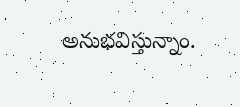అనుభవిస్తున్నాం.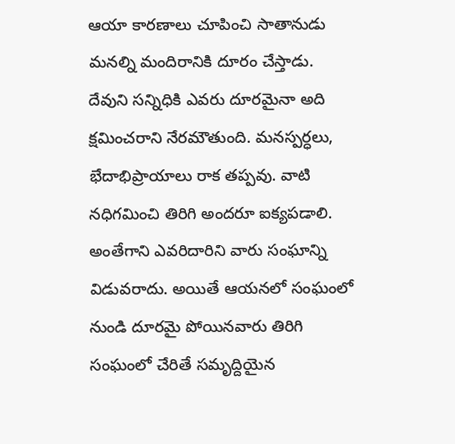ఆయా కారణాలు చూపించి సాతానుడు మనల్ని మందిరానికి దూరం చేస్తాడు. దేవుని సన్నిధికి ఎవరు దూరమైనా అది క్షమించరాని నేరమౌతుంది. మనస్పర్ధలు, భేదాభిప్రాయాలు రాక తప్పవు. వాటి నధిగమించి తిరిగి అందరూ ఐక్యపడాలి. అంతేగాని ఎవరిదారిని వారు సంఘాన్ని విడువరాదు. అయితే ఆయనలో సంఘంలో నుండి దూరమై పోయినవారు తిరిగి సంఘంలో చేరితే సమృద్దియైన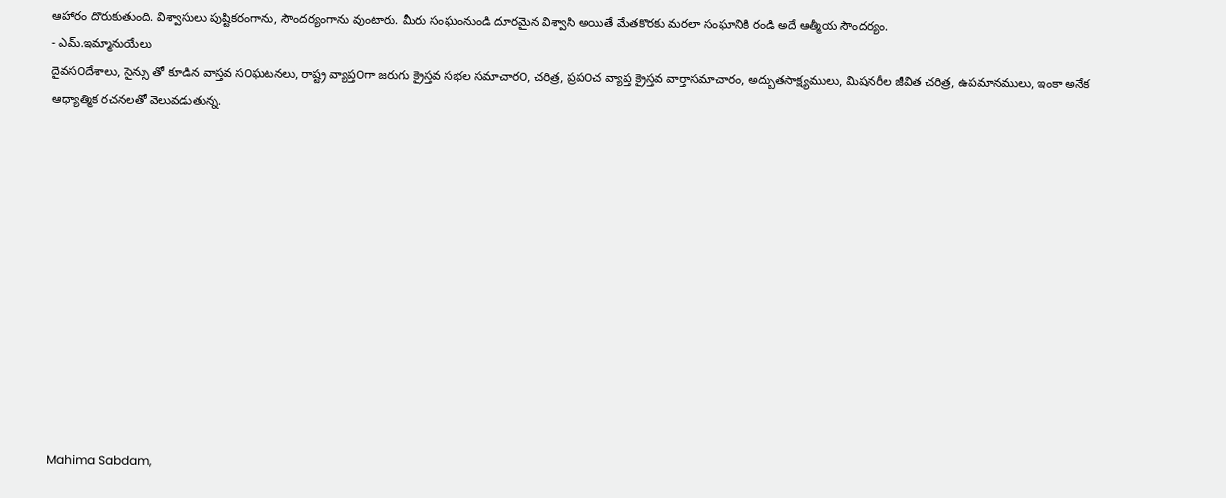ఆహారం దొరుకుతుంది. విశ్వాసులు పుష్టికరంగాను, సౌందర్యంగాను వుంటారు. మీరు సంఘంనుండి దూరమైన విశ్వాసి అయితే మేతకొరకు మరలా సంఘానికి రండి అదే ఆత్మీయ సౌందర్యం.
- ఎమ్.ఇమ్మానుయేలు
దైవస౦దేశాలు, సైన్సు తో కూడిన వాస్తవ స౦ఘటనలు, రాష్ట్ర వ్యాప్త౦గా జరుగు క్రైస్తవ సభల సమాచార౦, చరిత్ర, ప్రప౦చ వ్యాప్త క్రైస్తవ వార్తాసమాచారం, అద్బుతసాక్ష్యములు, మిషనరీల జీవిత చరిత్ర, ఉపమానములు, ఇంకా అనేక ఆధ్యాత్మిక రచనలతో వెలువడుతున్న.












Mahima Sabdam,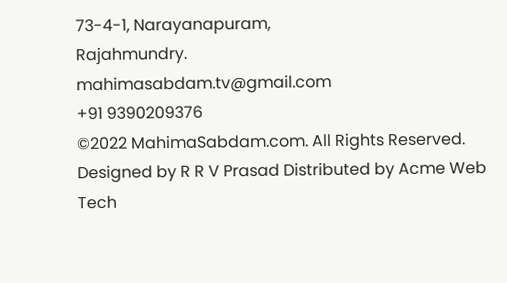73-4-1, Narayanapuram,
Rajahmundry.
mahimasabdam.tv@gmail.com
+91 9390209376
©2022 MahimaSabdam.com. All Rights Reserved.
Designed by R R V Prasad Distributed by Acme Web Tech